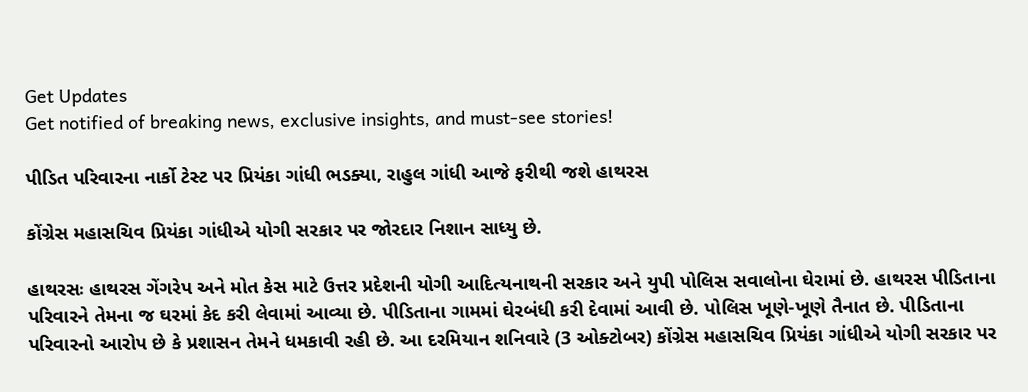Get Updates
Get notified of breaking news, exclusive insights, and must-see stories!

પીડિત પરિવારના નાર્કો ટેસ્ટ પર પ્રિયંકા ગાંધી ભડક્યા, રાહુલ ગાંધી આજે ફરીથી જશે હાથરસ

કોંગ્રેસ મહાસચિવ પ્રિયંકા ગાંધીએ યોગી સરકાર પર જોરદાર નિશાન સાધ્યુ છે.

હાથરસઃ હાથરસ ગેંગરેપ અને મોત કેસ માટે ઉત્તર પ્રદેશની યોગી આદિત્યનાથની સરકાર અને યુપી પોલિસ સવાલોના ઘેરામાં છે. હાથરસ પીડિતાના પરિવારને તેમના જ ઘરમાં કેદ કરી લેવામાં આવ્યા છે. પીડિતાના ગામમાં ઘેરબંધી કરી દેવામાં આવી છે. પોલિસ ખૂણે-ખૂણે તૈનાત છે. પીડિતાના પરિવારનો આરોપ છે કે પ્રશાસન તેમને ધમકાવી રહી છે. આ દરમિયાન શનિવારે (3 ઓક્ટોબર) કોંગ્રેસ મહાસચિવ પ્રિયંકા ગાંધીએ યોગી સરકાર પર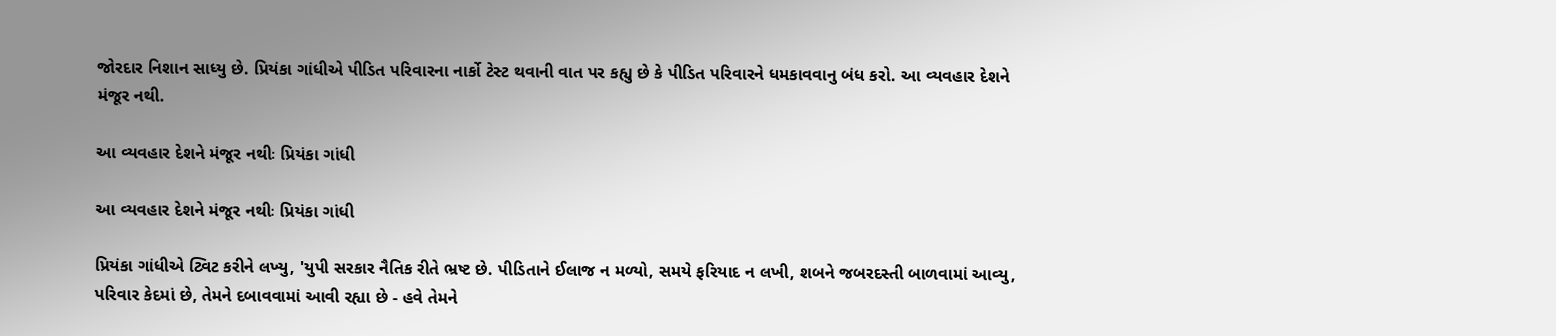જોરદાર નિશાન સાધ્યુ છે. પ્રિયંકા ગાંધીએ પીડિત પરિવારના નાર્કો ટેસ્ટ થવાની વાત પર કહ્યુ છે કે પીડિત પરિવારને ધમકાવવાનુ બંધ કરો. આ વ્યવહાર દેશને મંજૂર નથી.

આ વ્યવહાર દેશને મંજૂર નથીઃ પ્રિયંકા ગાંધી

આ વ્યવહાર દેશને મંજૂર નથીઃ પ્રિયંકા ગાંધી

પ્રિયંકા ગાંધીએ ટ્વિટ કરીને લખ્યુ, 'યુપી સરકાર નૈતિક રીતે ભ્રષ્ટ છે. પીડિતાને ઈલાજ ન મળ્યો, સમયે ફરિયાદ ન લખી, શબને જબરદસ્તી બાળવામાં આવ્યુ, પરિવાર કેદમાં છે, તેમને દબાવવામાં આવી રહ્યા છે - હવે તેમને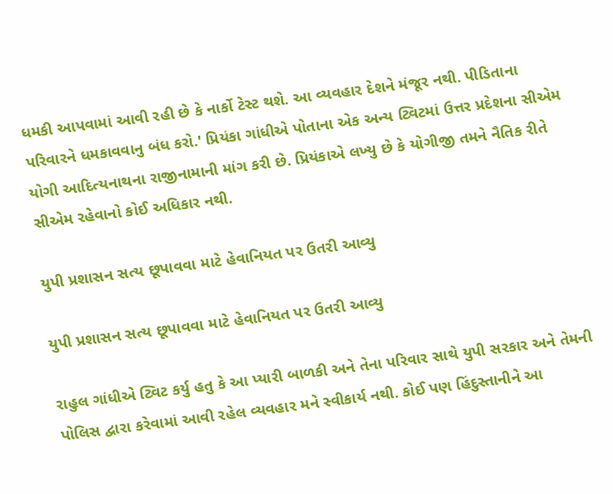ધમકી આપવામાં આવી રહી છે કે નાર્કો ટેસ્ટ થશે. આ વ્યવહાર દેશને મંજૂર નથી. પીડિતાના પરિવારને ધમકાવવાનુ બંધ કરો.' પ્રિયંકા ગાંધીએ પોતાના એક અન્ય ટ્વિટમાં ઉત્તર પ્રદેશના સીએમ યોગી આદિત્યનાથના રાજીનામાની માંગ કરી છે. પ્રિયંકાએ લખ્યુ છે કે યોગીજી તમને નૈતિક રીતે સીએમ રહેવાનો કોઈ અધિકાર નથી.

યુપી પ્રશાસન સત્ય છૂપાવવા માટે હેવાનિયત પર ઉતરી આવ્યુ

યુપી પ્રશાસન સત્ય છૂપાવવા માટે હેવાનિયત પર ઉતરી આવ્યુ

રાહુલ ગાંધીએ ટ્વિટ કર્યુ હતુ કે આ પ્યારી બાળકી અને તેના પરિવાર સાથે યુપી સરકાર અને તેમની પોલિસ દ્વારા કરેવામાં આવી રહેલ વ્યવહાર મને સ્વીકાર્ય નથી. કોઈ પણ હિંદુસ્તાનીને આ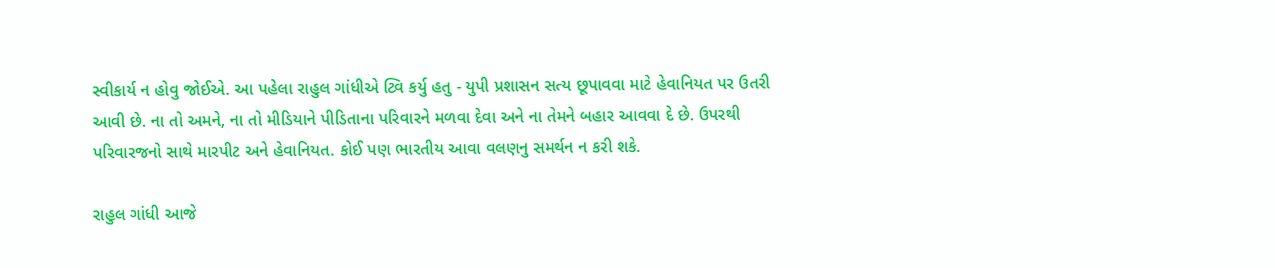સ્વીકાર્ય ન હોવુ જોઈએ. આ પહેલા રાહુલ ગાંધીએ ટ્વિ કર્યુ હતુ - યુપી પ્રશાસન સત્ય છૂપાવવા માટે હેવાનિયત પર ઉતરી આવી છે. ના તો અમને, ના તો મીડિયાને પીડિતાના પરિવારને મળવા દેવા અને ના તેમને બહાર આવવા દે છે. ઉપરથી પરિવારજનો સાથે મારપીટ અને હેવાનિયત. કોઈ પણ ભારતીય આવા વલણનુ સમર્થન ન કરી શકે.

રાહુલ ગાંધી આજે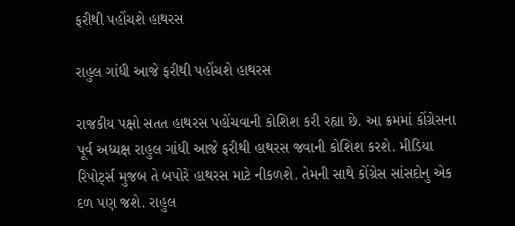ફરીથી પહોંચશે હાથરસ

રાહુલ ગાંધી આજે ફરીથી પહોંચશે હાથરસ

રાજકીય પક્ષો સતત હાથરસ પહોંચવાની કોશિશ કરી રહ્યા છે. આ ક્રમમાં કોંગ્રેસના પૂર્વ અધ્યક્ષ રાહુલ ગાંધી આજે ફરીથી હાથરસ જવાની કોશિશ કરશે. મીડિયા રિપોર્ટ્સ મુજબ તે બપોરે હાથરસ માટે નીકળશે. તેમની સાથે કોંગ્રેસ સાંસદોનુ એક દળ પણ જશે. રાહુલ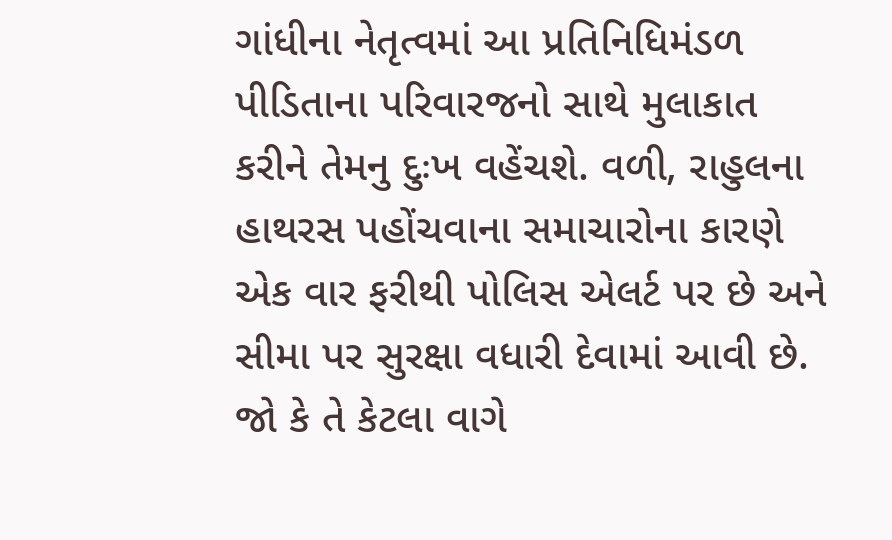ગાંધીના નેતૃત્વમાં આ પ્રતિનિધિમંડળ પીડિતાના પરિવારજનો સાથે મુલાકાત કરીને તેમનુ દુઃખ વહેંચશે. વળી, રાહુલના હાથરસ પહોંચવાના સમાચારોના કારણે એક વાર ફરીથી પોલિસ એલર્ટ પર છે અને સીમા પર સુરક્ષા વધારી દેવામાં આવી છે. જો કે તે કેટલા વાગે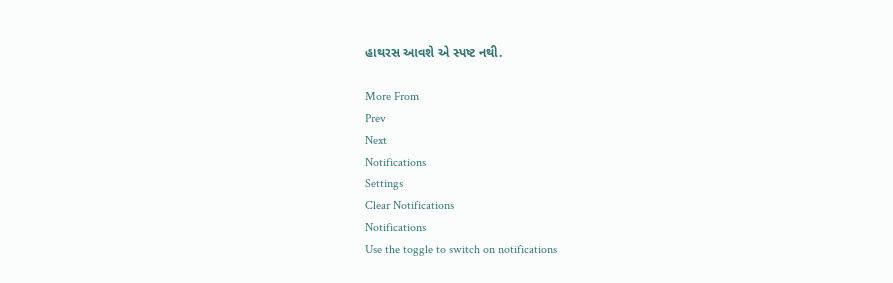હાથરસ આવશે એ સ્પષ્ટ નથી.

More From
Prev
Next
Notifications
Settings
Clear Notifications
Notifications
Use the toggle to switch on notifications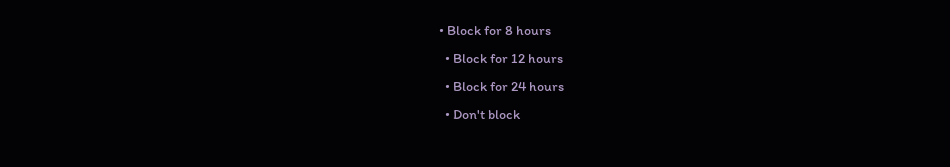• Block for 8 hours
  • Block for 12 hours
  • Block for 24 hours
  • Don't block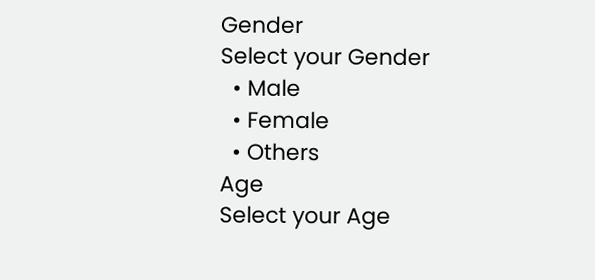Gender
Select your Gender
  • Male
  • Female
  • Others
Age
Select your Age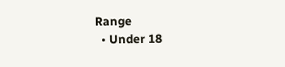Range
  • Under 18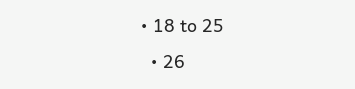• 18 to 25
  • 26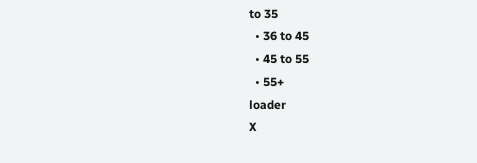to 35
  • 36 to 45
  • 45 to 55
  • 55+
loader
X